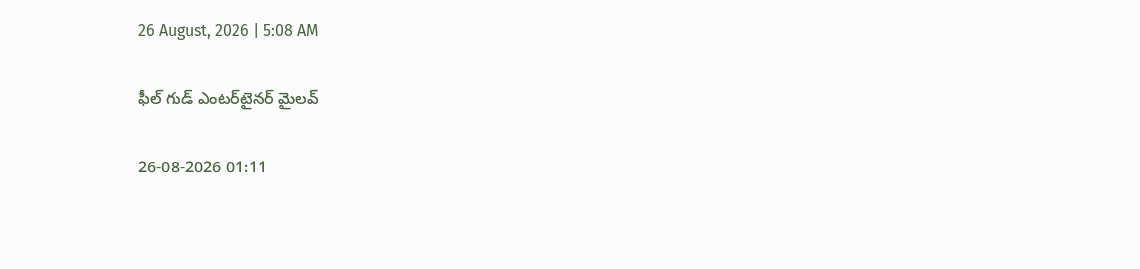26 August, 2026 | 5:08 AM

ఫీల్ గుడ్ ఎంటర్‌టైనర్ మైలవ్

26-08-2026 01:11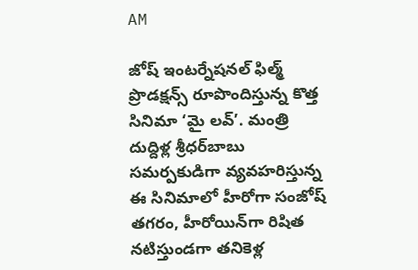AM

జోష్ ఇంటర్నేషనల్ ఫిల్మ్ ప్రొడక్షన్స్ రూపొందిస్తున్న కొత్త సినిమా ‘మై లవ్’. మంత్రి దుద్దిళ్ల శ్రీధర్‌బాబు సమర్పకుడిగా వ్యవహరిస్తున్న ఈ సినిమాలో హీరోగా సంజోష్ తగరం, హీరోయిన్‌గా రిషిత నటిస్తుండగా తనికెళ్ల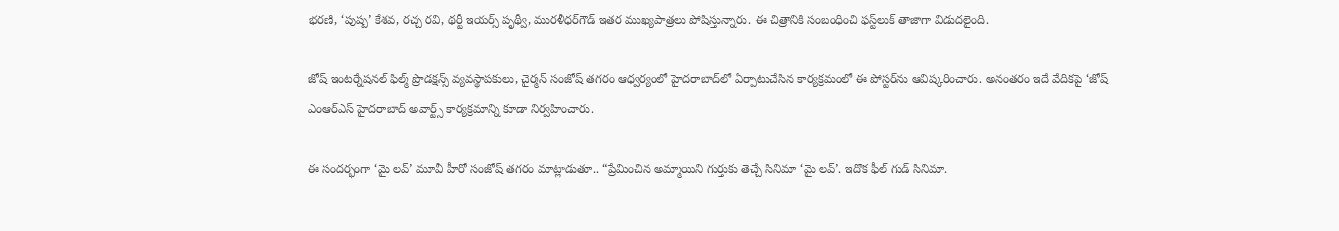భరణి, ‘పుష్ప’ కేశవ, రచ్చ రవి, థర్టీ ఇయర్స్ పృథ్వీ, మురళీధర్‌గౌడ్ ఇతర ముఖ్యపాత్రలు పోషిస్తున్నారు. ఈ చిత్రానికి సంబంధించి ఫస్ట్‌లుక్ తాజాగా విడుదలైంది.

జోష్ ఇంటర్నేషనల్ ఫిల్మ్ ప్రొడక్షన్స్ వ్యవస్థాపకులు, చైర్మన్ సంజోష్ తగరం ఆధ్వర్యంలో హైదరాబాద్‌లో ఏర్పాటుచేసిన కార్యక్రమంలో ఈ పోస్టర్‌ను ఆవిష్కరించారు. అనంతరం ఇదే వేదికపై ‘జోష్ ఎంఆర్‌ఎస్ హైదరాబాద్ అవార్ట్స్ కార్యక్రమాన్ని కూడా నిర్వహించారు.

ఈ సందర్భంగా ‘మై లవ్’ మూవీ హీరో సంజోష్ తగరం మాట్లాడుతూ.. “ప్రేమించిన అమ్మాయిని గుర్తుకు తెచ్చే సినిమా ‘మై లవ్’. ఇదొక ఫీల్ గుడ్ సినిమా.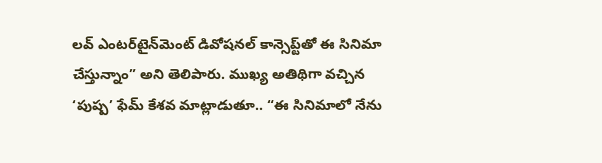లవ్ ఎంటర్‌టైన్‌మెంట్ డివోషనల్ కాన్సెప్ట్‌తో ఈ సినిమా చేస్తున్నాం” అని తెలిపారు. ముఖ్య అతిథిగా వచ్చిన ‘పుష్ప’ ఫేమ్ కేశవ మాట్లాడుతూ.. “ఈ సినిమాలో నేను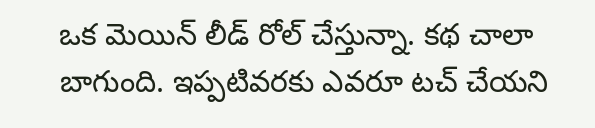ఒక మెయిన్ లీడ్ రోల్ చేస్తున్నా. కథ చాలా బాగుంది. ఇప్పటివరకు ఎవరూ టచ్ చేయని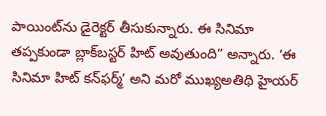పాయింట్‌ను డైరెక్టర్ తీసుకున్నారు. ఈ సినిమా తప్పకుండా బ్లాక్‌బస్టర్ హిట్ అవుతుంది” అన్నారు. ‘ఈ సినిమా హిట్ కన్‌ఫర్మ్’ అని మరో ముఖ్యఅతిథి హైయర్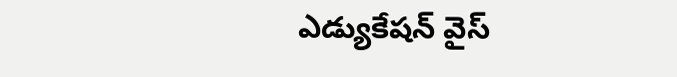ఎడ్యుకేషన్ వైస్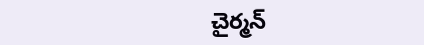చైర్మన్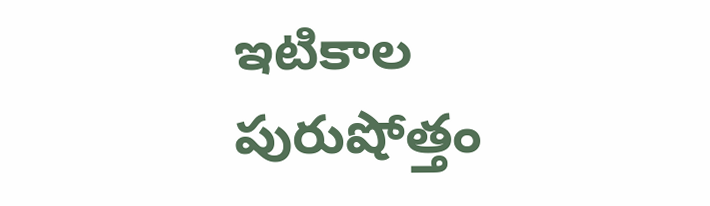ఇటికాల పురుషోత్తం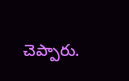చెప్పారు.